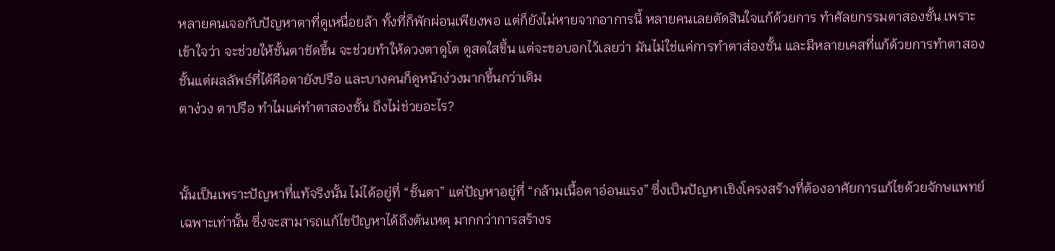หลายคนเจอกับปัญหาตาที่ดูเหนื่อยล้า ทั้งที่ก็พักผ่อนเพียงพอ แต่ก็ยังไม่หายจากอาการนี้ หลายคนเลยตัดสินใจแก้ด้วยการ ทำศัลยกรรมตาสองชั้น เพราะเข้าใจว่า จะช่วยให้ชั้นตาชัดขึ้น จะช่วยทำให้ดวงตาดูโต ดูสดใสขึ้น แต่จะขอบอกไว้เลยว่า มันไม่ใช่แค่การทำตาส่องชั้น และมีหลายเคสที่แก้ด้วยการทำตาสองชั้นแต่ผลลัพธ์ที่ได้คือตายังปรือ และบางคนก็ดูหน้าง่วงมากขึ้นกว่าเดิม
ตาง่วง ตาปรือ ทำไมแค่ทำตาสองชั้น ถึงไม่ช่วยอะไร?


นั้นเป็นเพราะปัญหาที่แท้จริงนั้น ไม่ได้อยู่ที่ “ชั้นตา” แต่ปัญหาอยู่ที่ “กล้ามเนื้อตาอ่อนแรง” ซึ่งเป็นปัญหาเชิงโครงสร้างที่ต้องอาศัยการแก้ไขด้วยจักษแพทย์เฉพาะเท่านั้น ซึ่งจะสามารถแก้ไขปัญหาได้ถึงต้นเหตุ มากกว่าการสร้างร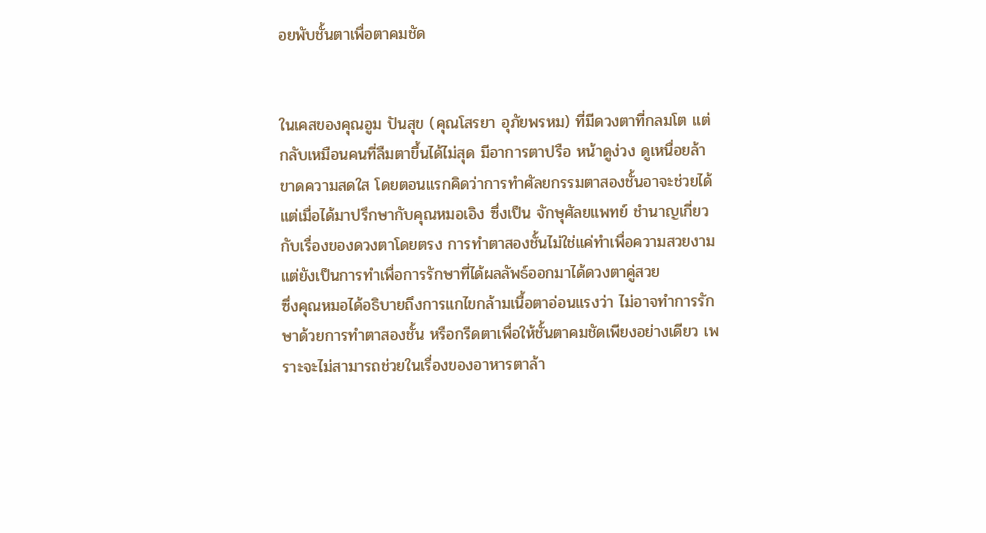อยพับชั้นตาเพื่อตาคมชัด


ในเคสของคุณอูม ปันสุข (คุณโสรยา อุภัยพรหม) ที่มีดวงตาที่กลมโต แต่กลับเหมือนคนที่ลืมตาขึ้นได้ไม่สุด มีอาการตาปรือ หน้าดูง่วง ดูเหนื่อยล้า ขาดความสดใส โดยตอนแรกคิดว่าการทำศัลยกรรมตาสองชั้นอาจะช่วยได้ แต่เมื่อได้มาปรึกษากับคุณหมอเอิง ซึ่งเป็น จักษุศัลยแพทย์ ชำนาญเกี่ยวกับเรื่องของดวงตาโดยตรง การทำตาสองชั้นไม่ใช่แค่ทำเพื่อความสวยงาม แต่ยังเป็นการทำเพื่อการรักษาที่ได้ผลลัพธ์ออกมาได้ดวงตาคู่สวย
ซึ่งคุณหมอได้อธิบายถึงการแกไขกล้ามเนื้อตาอ่อนแรงว่า ไม่อาจทำการรักษาด้วยการทำตาสองชั้น หรือกรีดตาเพื่อให้ชั้นตาคมชัดเพียงอย่างเดียว เพราะจะไม่สามารถช่วยในเรื่องของอาหารตาล้า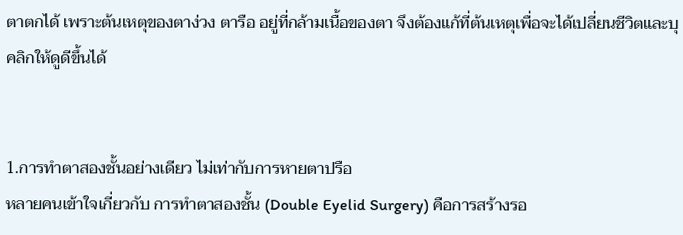ตาตกได้ เพราะต้นเหตุของตาง่วง ตารือ อยู่ที่กล้ามเนื้อของตา จึงต้องแก้ที่ต้นเหตุเพื่อจะได้เปลี่ยนชีวิตและบุคลิกให้ดูดีขึ้นได้


1.การทำตาสองชั้นอย่างเดียว ไม่เท่ากับการหายตาปรือ
หลายคนเข้าใจเกี่ยวกับ การทำตาสองชั้น (Double Eyelid Surgery) คือการสร้างรอ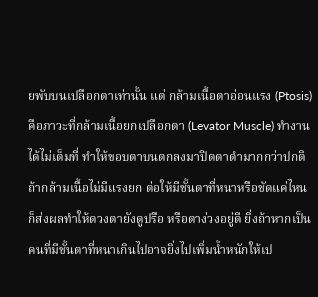ยพับบนเปลือกตาเท่านั้น แต่ กล้ามเนื้อตาอ่อนแรง (Ptosis) คือภาวะที่กล้ามเนื้อยกเปลือกตา (Levator Muscle) ทำงานได้ไม่เต็มที่ ทำให้ขอบตาบนตกลงมาปิดตาดำมากกว่าปกติ
ถ้ากล้ามเนื้อไม่มีแรงยก ต่อให้มีชั้นตาที่หนาหรือชัดแค่ไหน ก็ส่งผลทำให้ดวงตายังดูปรือ หรือตาง่วงอยู่ดี ยิ่งถ้าหากเป็นคนที่มีชั้นตาที่หนาเกินไปอาจยิ่งไปเพิ่มน้ำหนักให้เป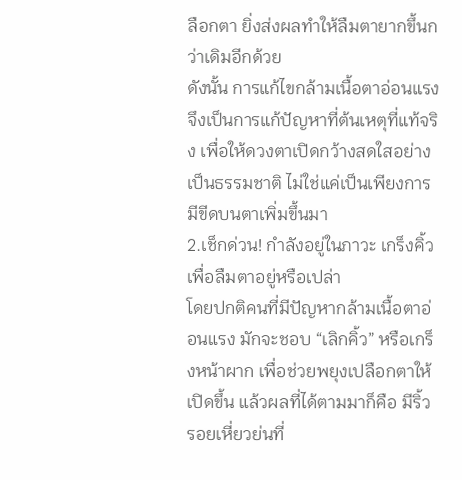ลือกตา ยิ่งส่งผลทำให้ลืมตายากขึ้นกว่าเดิมอีกด้วย
ดังนั้น การแก้ไขกล้ามเนื้อตาอ่อนแรง จึงเป็นการแก้ปัญหาที่ต้นเหตุที่แท้จริง เพื่อให้ดวงตาเปิดกว้างสดใสอย่างเป็นธรรมชาติ ไม่ใช่แค่เป็นเพียงการมีขีดบนตาเพิ่มขึ้นมา
2.เช็กด่วน! กำลังอยู่ในภาวะ เกร็งคิ้ว เพื่อลืมตาอยู่หรือเปล่า
โดยปกติคนที่มีปัญหากล้ามเนื้อตาอ่อนแรง มักจะชอบ “เลิกคิ้ว” หรือเกร็งหน้าผาก เพื่อช่วยพยุงเปลือกตาให้เปิดขึ้น แล้วผลที่ได้ตามมาก็คือ มีริ้วรอยเหี่ยวย่นที่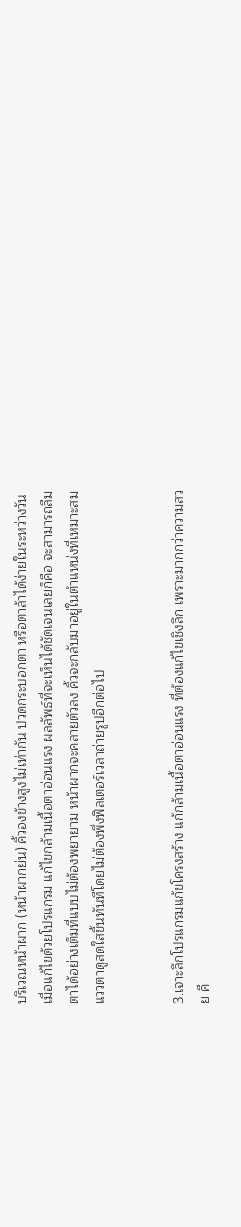บริเวณหน้าผาก (หน้าผากย่น) คิ้วองข้างสูงไม่เท่ากัน ปวดกระบอกตา หรือตาล้าได้ง่ายในระหว่างวัน
เมื่อแก้ไขด้วยโปรแกรม แก้ไขกล้ามเนื้อตาอ่อนแรง ผลลัพธ์ที่จะเห็นได้ชัดเจนเลยก็คือ จะสามารถลืมตาได้อย่างเต็มที่แบบไม่ต้องพยายาม หน้าผากจะคลายตัวลง คิ้วจะกลับมาอยู่ในตำแหน่งที่เหมาะสม แววตาดูสดใสขึ้นทันทีโดยไม่ต้องพึ่งฟิลเตอร์เวลาถ่ายรูปอีกต่อไป


3.เจาะลึกโปรแกรมแก้ขโครงสร้าง แก้กล้ามเนื้อตาอ่อนแรง ที่ต้องแก้ไขเชิงลึก เพราะมากกว่าความสวย คื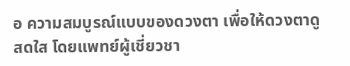อ ความสมบูรณ์แบบของดวงตา เพื่อให้ดวงตาดูสดใส โดยแพทย์ผู้เชี่ยวชา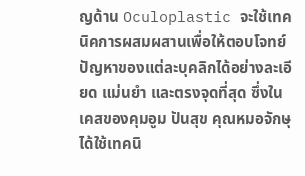ญด้าน Oculoplastic จะใช้เทคนิคการผสมผสานเพื่อให้ตอบโจทย์ปัญหาของแต่ละบุคลิกได้อย่างละเอียด แม่นยำ และตรงจุดที่สุด ซึ่งในเคสของคุมอูม ปันสุข คุณหมอจักษุ ได้ใช้เทคนิ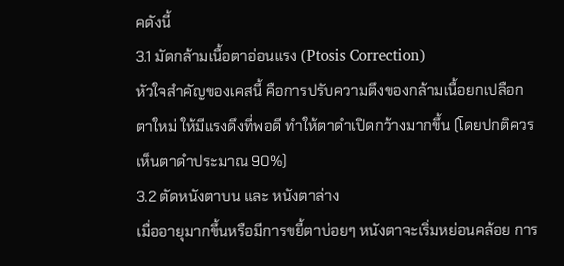คดังนี้
3.1 มัดกล้ามเนื้อตาอ่อนแรง (Ptosis Correction)
หัวใจสำคัญของเคสนี้ คือการปรับความตึงของกล้ามเนื้อยกเปลือกตาใหม่ ให้มีแรงดึงที่พอดี ทำให้ตาดำเปิดกว้างมากขึ้น (โดยปกติควรเห็นตาดำประมาณ 90%)
3.2 ตัดหนังตาบน และ หนังตาล่าง
เมื่ออายุมากขึ้นหรือมีการขยี้ตาบ่อยๆ หนังตาจะเริ่มหย่อนคล้อย การ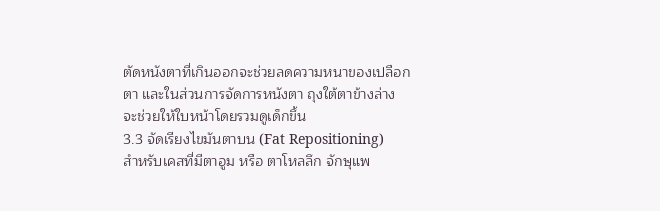ตัดหนังตาที่เกินออกจะช่วยลดความหนาของเปลือกตา และในส่วนการจัดการหนังตา ถุงใต้ตาข้างล่าง จะช่วยให้ใบหน้าโดยรวมดูเด็กขึ้น
3.3 จัดเรียงไขมันตาบน (Fat Repositioning)
สำหรับเคสที่มีตาอูม หรือ ตาโหลลึก จักษุแพ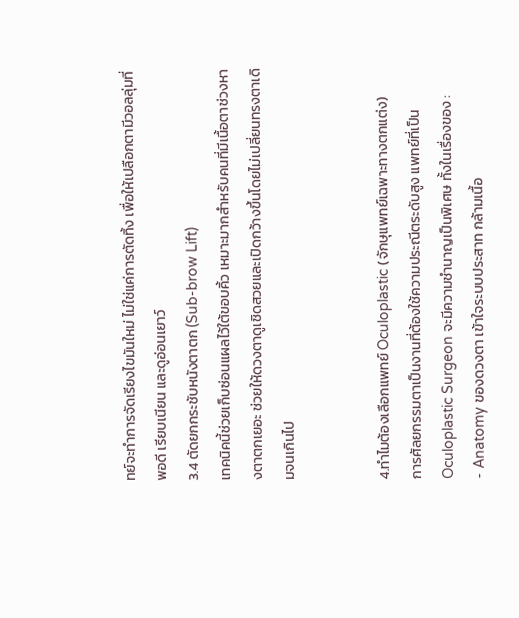ทย์จะทำการจัดเรียงไขมันใหม่ ไม่ใช่แค่การตัดทิ้ง เพื่อให้เปลือกตามีวอลลุ่มที่พอดี เรียบเนียน และดูอ่อนเยาว์
3.4 ตัดยกกระชับหนังตาตก (Sub-brow Lift)
เทคนิคนี้ช่วยเก็บซ่อนแผลไว้ใต้ขอบคิ้ว เหมาะมากสำหรับคนที่มีเนื้อตาช่วงหางตาตกเยอะ ช่วยให้ดวงตาดูเชิดสวยและเปิดกว้างขึ้นโดยไม่เปลี่ยนทรงตาเดิมจนเกินไป


4.ทำไมต้องเลือกแพทย์ Oculoplastic (จักษุแพทย์เฉพาะทางตกแต่ง)
การศัลยกรรมตาเป็นงานที่ต้องใช้ความประณีตระดับสูง แพทย์ที่เป็น Oculoplastic Surgeon จะมีความชำนาญเป็นพิเศษ ทั้งในเรื่องของ :
- Anatomy ของดวงตา เข้าใจระบบประสาท กล้ามเนื้อ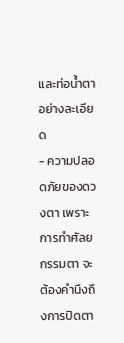และท่อน้ำตาอย่างละเอียด
- ความปลอดภัยของดวงตา เพราะการทำศัลยกรรมตา จะต้องคำนึงถึงการปิดตา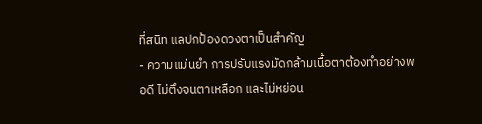ที่สนิท แลปกป้องดวงตาเป็นสำคัญ
- ความแม่นยำ การปรับแรงมัดกล้ามเนื้อตาต้องทำอย่างพอดี ไม่ตึงจนตาเหลือก และไม่หย่อน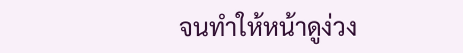จนทำให้หน้าดูง่วง